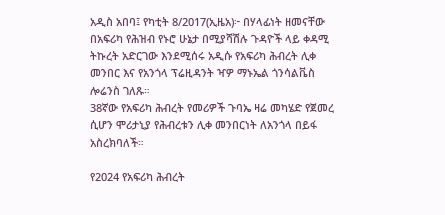አዲስ አበባ፤ የካቲት 8/2017(ኢዜአ)፦ በሃላፊነት ዘመናቸው በአፍሪካ የሕዝብ የኑሮ ሁኔታ በሚያሻሽሉ ጉዳዮች ላይ ቀዳሚ ትኩረት አድርገው እንደሚሰሩ አዲሱ የአፍሪካ ሕብረት ሊቀ መንበር እና የአንጎላ ፕሬዚዳንት ዣዎ ማኑኤል ጎንሳልቬስ ሎሬንስ ገለጹ።
38ኛው የአፍሪካ ሕብረት የመሪዎች ጉባኤ ዛሬ መካሄድ የጀመረ ሲሆን ሞሪታኒያ የሕብረቱን ሊቀ መንበርነት ለአንጎላ በይፋ አስረክባለች።

የ2024 የአፍሪካ ሕብረት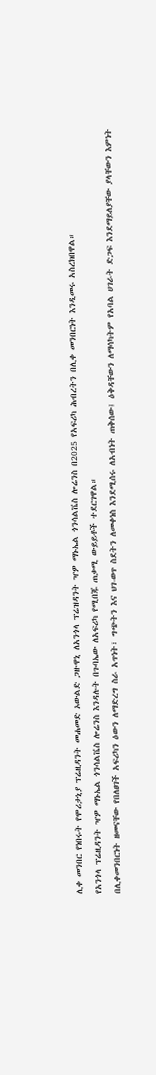ሊቀ መንበር የነበሩት የሞሪታኒያ ፕሬዚዳንት መሐመድ ኦውልድ ጋዙዋኒ ለአንጎላ ፕሬዝዳንት ዣዎ ማኑኤል ጎንሳልቬስ ሎሬንስ በ2025 የአፍሪካ ሕብረትን በሊቀ መንበርነት እንዲመሩ አስረክበዋል።
የአንጎላ ፕሬዚዳንት ዣዎ ማኑኤል ጎንሳልቬስ ሎሬንስ እንዳሉት በጉባኤው ለአፍሪካ የሚበጁ ጠቃሚ ውይይቶች ተደርገዋል።
በሊቀመንበርነት ዘመናቸው የበለፀገች አፍሪካን ዕውን ለማድረግ ስራ አጥነት፣ ግጭትን እና ህገ-ወጥ ስደትን ለመቀነስ እንደሚሰሩ ለአብነት ጠቅሰው፤ ዕቅዳቸውን ለማሳካትም የአባል ሀገራት ድጋፍ እንደማይለያቸው ያላቸውን እምነት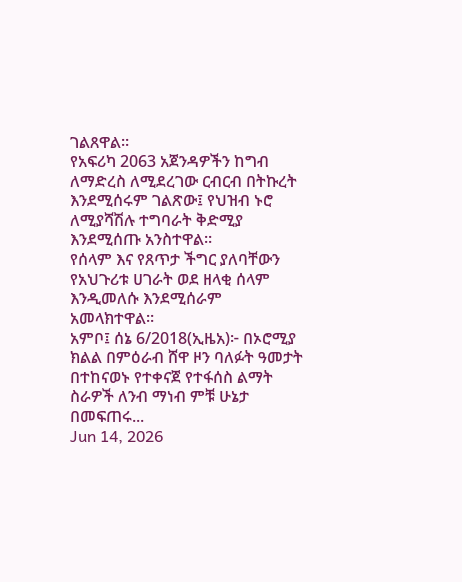ገልጸዋል።
የአፍሪካ 2063 አጀንዳዎችን ከግብ ለማድረስ ለሚደረገው ርብርብ በትኩረት እንደሚሰሩም ገልጽው፤ የህዝብ ኑሮ ለሚያሻሽሉ ተግባራት ቅድሚያ እንደሚሰጡ አንስተዋል።
የሰላም እና የጸጥታ ችግር ያለባቸውን የአህጉሪቱ ሀገራት ወደ ዘላቂ ሰላም እንዲመለሱ እንደሚሰራም አመላክተዋል።
አምቦ፤ ሰኔ 6/2018(ኢዜአ)፦ በኦሮሚያ ክልል በምዕራብ ሸዋ ዞን ባለፉት ዓመታት በተከናወኑ የተቀናጀ የተፋሰስ ልማት ስራዎች ለንብ ማነብ ምቹ ሁኔታ በመፍጠሩ...
Jun 14, 2026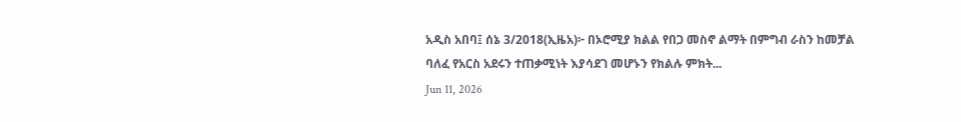አዲስ አበባ፤ ሰኔ 3/2018(ኢዜአ)፦ በኦሮሚያ ክልል የበጋ መስኖ ልማት በምግብ ራስን ከመቻል ባለፈ የአርስ አደሩን ተጠቃሚነት እያሳደገ መሆኑን የክልሉ ምክት...
Jun 11, 2026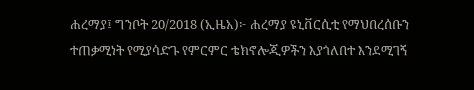ሐረማያ፤ ግንቦት 20/2018 (ኢዜአ)፦ ሐረማያ ዩኒቨርሲቲ የማህበረሰቡን ተጠቃሚነት የሚያሳድጉ የምርምር ቴክኖሎጂዎችን እያጎለበተ እንደሚገኝ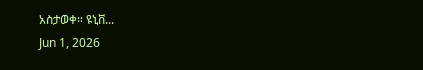አስታወቀ። ዩኒቨ...
Jun 1, 2026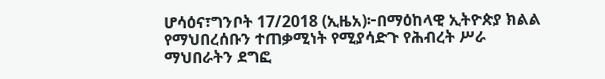ሆሳዕና፣ግንቦት 17/2018 (ኢዜአ)፦በማዕከላዊ ኢትዮጵያ ክልል የማህበረሰቡን ተጠቃሚነት የሚያሳድጉ የሕብረት ሥራ ማህበራትን ደግፎ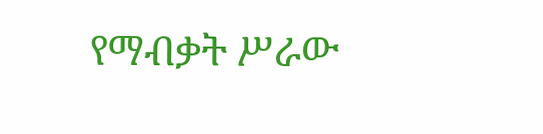የማብቃት ሥራው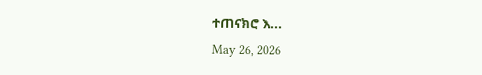ተጠናክሮ እ...
May 26, 2026